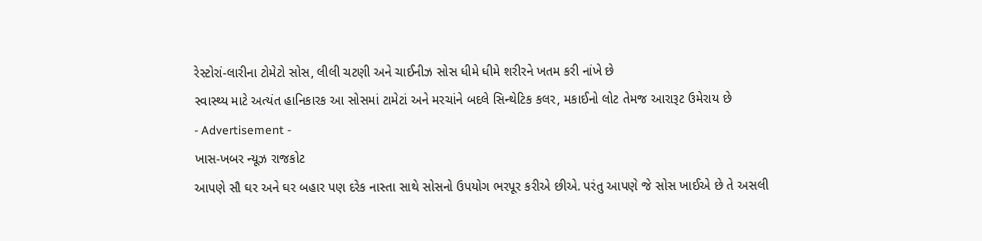રેસ્ટોરાં-લારીના ટોમેટો સોસ, લીલી ચટણી અને ચાઈનીઝ સોસ ધીમે ધીમે શરીરને ખતમ કરી નાંખે છે
સ્વાસ્થ્ય માટે અત્યંત હાનિકારક આ સોસમાં ટામેટાં અને મરચાંને બદલે સિન્થેટિક કલર, મકાઈનો લોટ તેમજ આરારૂટ ઉમેરાય છે
- Advertisement -
ખાસ-ખબર ન્યૂઝ રાજકોટ
આપણે સૌ ઘર અને ઘર બહાર પણ દરેક નાસ્તા સાથે સોસનો ઉપયોગ ભરપૂર કરીએ છીએ. પરંતુ આપણે જે સોસ ખાઈએ છે તે અસલી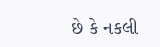છે કે નકલી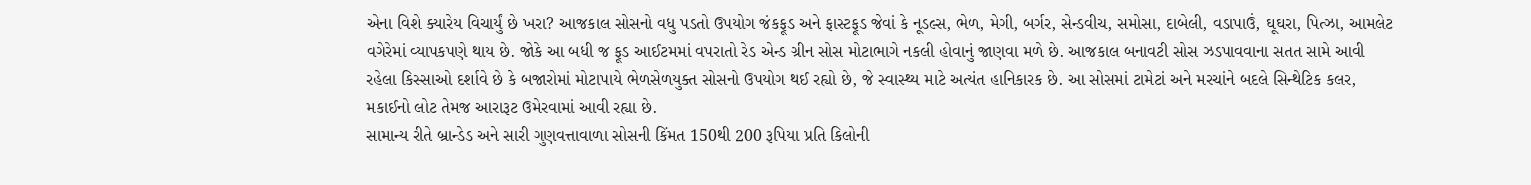એના વિશે ક્યારેય વિચાર્યું છે ખરા? આજકાલ સોસનો વધુ પડતો ઉપયોગ જંકફૂડ અને ફાસ્ટફૂડ જેવાં કે નૂડલ્સ, ભેળ, મેગી, બર્ગર, સેન્ડવીચ, સમોસા, દાબેલી, વડાપાઉં, ઘૂઘરા, પિત્ઝા, આમલેટ વગેરેમાં વ્યાપકપણે થાય છે. જોકે આ બધી જ ફૂડ આઈટમમાં વપરાતો રેડ એન્ડ ગ્રીન સોસ મોટાભાગે નકલી હોવાનું જાણવા મળે છે. આજકાલ બનાવટી સોસ ઝડપાવવાના સતત સામે આવી રહેલા કિસ્સાઓ દર્શાવે છે કે બજારોમાં મોટાપાયે ભેળસેળયુક્ત સોસનો ઉપયોગ થઈ રહ્યો છે, જે સ્વાસ્થ્ય માટે અત્યંત હાનિકારક છે. આ સોસમાં ટામેટાં અને મરચાંને બદલે સિન્થેટિક કલર, મકાઈનો લોટ તેમજ આરારૂટ ઉમેરવામાં આવી રહ્યા છે.
સામાન્ય રીતે બ્રાન્ડેડ અને સારી ગુણવત્તાવાળા સોસની કિંમત 150થી 200 રૂપિયા પ્રતિ કિલોની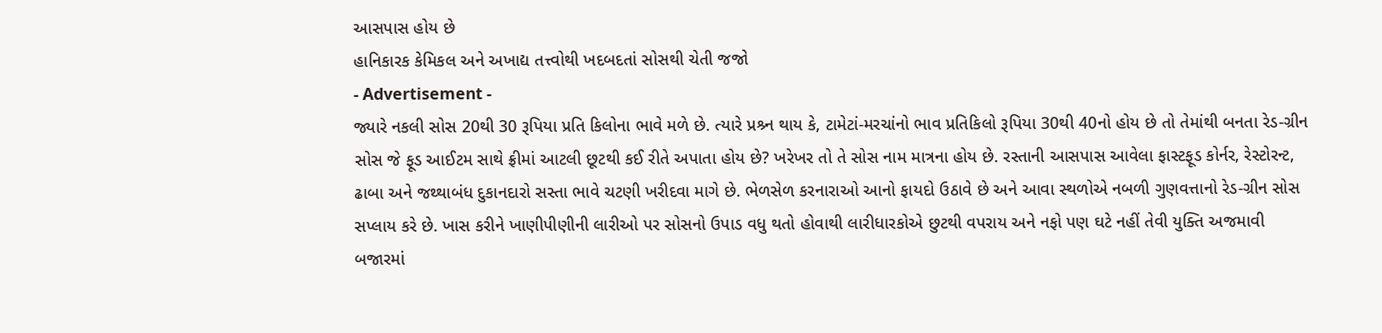આસપાસ હોય છે
હાનિકારક કેમિકલ અને અખાદ્ય તત્ત્વોથી ખદબદતાં સોસથી ચેતી જજો
- Advertisement -
જ્યારે નકલી સોસ 20થી 30 રૂપિયા પ્રતિ કિલોના ભાવે મળે છે. ત્યારે પ્રશ્ર્ન થાય કે, ટામેટાં-મરચાંનો ભાવ પ્રતિકિલો રૂપિયા 30થી 40નો હોય છે તો તેમાંથી બનતા રેડ-ગ્રીન સોસ જે ફૂડ આઈટમ સાથે ફ્રીમાં આટલી છૂટથી કઈ રીતે અપાતા હોય છે? ખરેખર તો તે સોસ નામ માત્રના હોય છે. રસ્તાની આસપાસ આવેલા ફાસ્ટફૂડ કોર્નર, રેસ્ટોરન્ટ, ઢાબા અને જથ્થાબંધ દુકાનદારો સસ્તા ભાવે ચટણી ખરીદવા માગે છે. ભેળસેળ કરનારાઓ આનો ફાયદો ઉઠાવે છે અને આવા સ્થળોએ નબળી ગુણવત્તાનો રેડ-ગ્રીન સોસ સપ્લાય કરે છે. ખાસ કરીને ખાણીપીણીની લારીઓ પર સોસનો ઉપાડ વધુ થતો હોવાથી લારીધારકોએ છુટથી વપરાય અને નફો પણ ઘટે નહીં તેવી યુક્તિ અજમાવી બજારમાં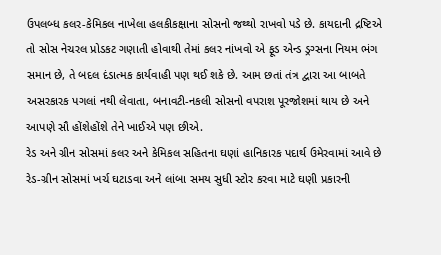ઉપલબ્ધ કલર-કેમિકલ નાખેલા હલકીકક્ષાના સોસનો જથ્થો રાખવો પડે છે. કાયદાની દ્રષ્ટિએ તો સોસ નેચરલ પ્રોડકટ ગણાતી હોવાથી તેમાં કલર નાંખવો એ ફૂડ એન્ડ ડ્રગ્સના નિયમ ભંગ સમાન છે, તે બદલ દંડાત્મક કાર્યવાહી પણ થઈ શકે છે. આમ છતાં તંત્ર દ્વારા આ બાબતે અસરકારક પગલાં નથી લેવાતા, બનાવટી-નકલી સોસનો વપરાશ પૂરજોશમાં થાય છે અને આપણે સૌ હોંશેહોંશે તેને ખાઈએ પણ છીએ.
રેડ અને ગ્રીન સોસમાં કલર અને કેમિકલ સહિતના ઘણાં હાનિકારક પદાર્થ ઉમેરવામાં આવે છે
રેડ-ગ્રીન સોસમાં ખર્ચ ઘટાડવા અને લાંબા સમય સુધી સ્ટોર કરવા માટે ઘણી પ્રકારની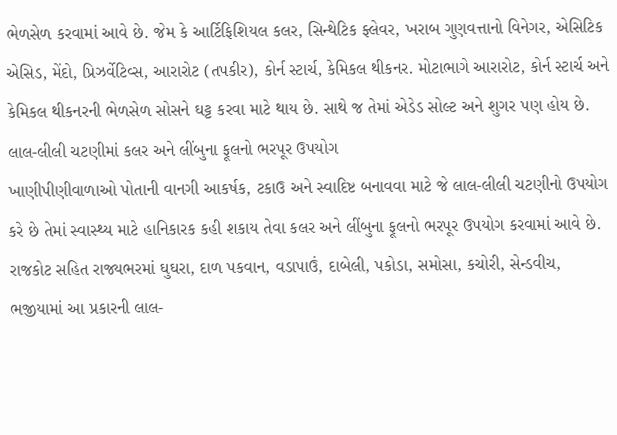ભેળસેળ કરવામાં આવે છે. જેમ કે આર્ટિફિશિયલ કલર, સિન્થેટિક ફ્લેવર, ખરાબ ગુણવત્તાનો વિનેગર, એસિટિક એસિડ, મેંદો, પ્રિઝર્વેટિવ્સ, આરારોટ (તપકીર), કોર્ન સ્ટાર્ચ, કેમિકલ થીકનર. મોટાભાગે આરારોટ, કોર્ન સ્ટાર્ચ અને કેમિકલ થીકનરની ભેળસેળ સોસને ઘટ્ટ કરવા માટે થાય છે. સાથે જ તેમાં એડેડ સોલ્ટ અને શુગર પણ હોય છે.
લાલ-લીલી ચટણીમાં કલર અને લીંબુના ફૂલનો ભરપૂર ઉપયોગ
ખાણીપીણીવાળાઓ પોતાની વાનગી આકર્ષક, ટકાઉ અને સ્વાદિષ્ટ બનાવવા માટે જે લાલ-લીલી ચટણીનો ઉપયોગ કરે છે તેમાં સ્વાસ્થ્ય માટે હાનિકારક કહી શકાય તેવા કલર અને લીંબુના ફૂલનો ભરપૂર ઉપયોગ કરવામાં આવે છે. રાજકોટ સહિત રાજ્યભરમાં ઘુઘરા, દાળ પકવાન, વડાપાઉં, દાબેલી, પકોડા, સમોસા, કચોરી, સેન્ડવીચ, ભજીયામાં આ પ્રકારની લાલ-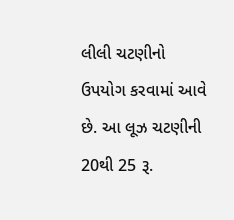લીલી ચટણીનો ઉપયોગ કરવામાં આવે છે. આ લૂઝ ચટણીની 20થી 25 રૂ.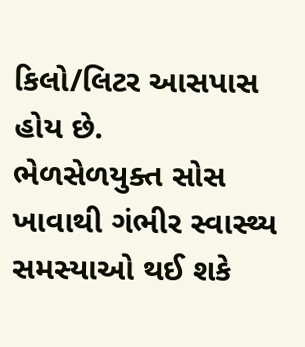કિલો/લિટર આસપાસ હોય છે.
ભેળસેળયુક્ત સોસ ખાવાથી ગંભીર સ્વાસ્થ્ય સમસ્યાઓ થઈ શકે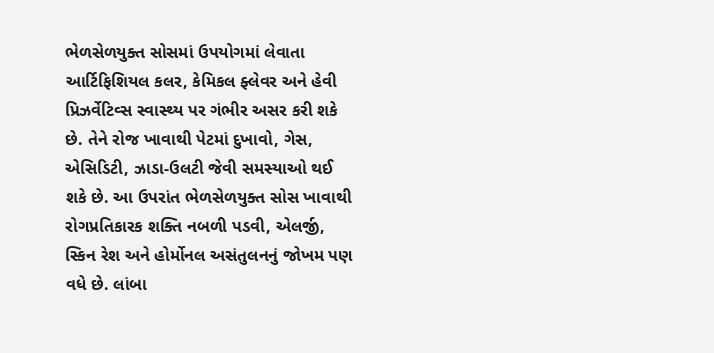ભેળસેળયુક્ત સોસમાં ઉપયોગમાં લેવાતા આર્ટિફિશિયલ કલર, કેમિકલ ફ્લેવર અને હેવી પ્રિઝર્વેટિવ્સ સ્વાસ્થ્ય પર ગંભીર અસર કરી શકે છે. તેને રોજ ખાવાથી પેટમાં દુખાવો, ગેસ, એસિડિટી, ઝાડા-ઉલટી જેવી સમસ્યાઓ થઈ શકે છે. આ ઉપરાંત ભેળસેળયુક્ત સોસ ખાવાથી રોગપ્રતિકારક શક્તિ નબળી પડવી, એલર્જી, સ્કિન રેશ અને હોર્મોનલ અસંતુલનનું જોખમ પણ વધે છે. લાંબા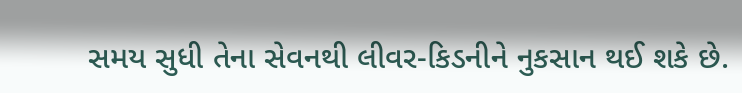સમય સુધી તેના સેવનથી લીવર-કિડનીને નુકસાન થઈ શકે છે.